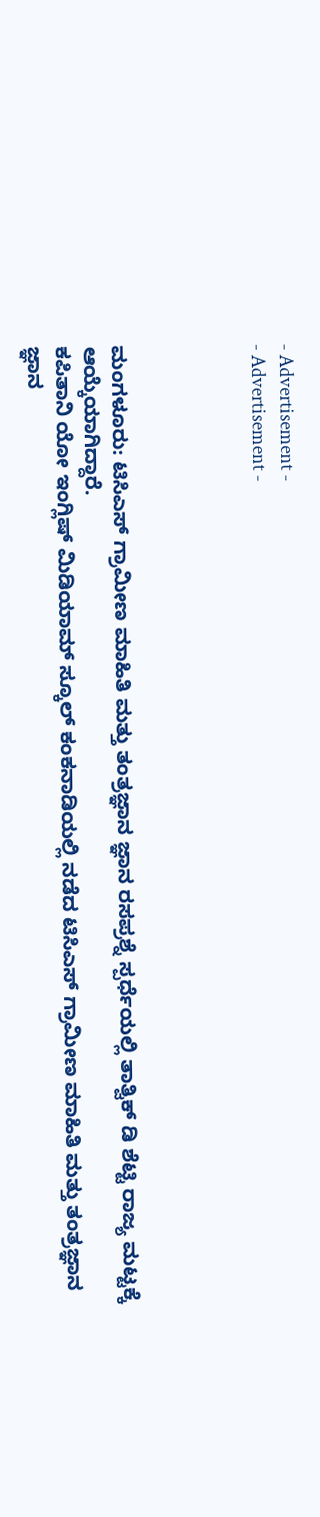- Advertisement -
- Advertisement -




ಮಂಗಳೂರು: ಟಿಸಿಎಸ್ ಗ್ರಾಮೀಣ ಮಾಹಿತಿ ಮತ್ತು ತಂತ್ರಜ್ಞಾನ ಜ್ಞಾನ ರಸಪ್ರಶ್ನೆ ಸ್ಪರ್ಧೆಯಲ್ಲಿ ತಾತ್ವಿಕ್ ಡಿ ಶೆಟ್ಟಿ ರಾಜ್ಯ ಮಟ್ಟಕ್ಕೆ ಆಯ್ಕೆಯಾಗಿದ್ದಾರೆ.
ಕಪಿತಾನಿ ಯೋ ಇಂಗ್ಲಿಷ್ ಮಿಡಿಯಾಮ್ ಸ್ಕೂಲ್ ಕಂಕನಾಡಿಯಲ್ಲಿ ನಡೆದ ಟಿಸಿಎಸ್ ಗ್ರಾಮೀಣ ಮಾಹಿತಿ ಮತ್ತು ತಂತ್ರಜ್ಞಾನ ಜ್ಞಾನ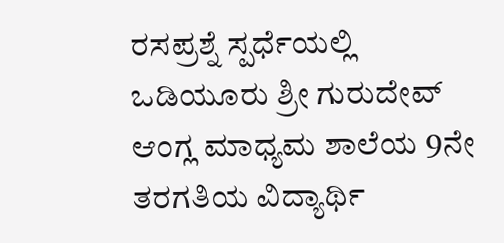ರಸಪ್ರಶ್ನೆ ಸ್ಪರ್ಧೆಯಲ್ಲಿ ಒಡಿಯೂರು ಶ್ರೀ ಗುರುದೇವ್ ಆಂಗ್ಲ ಮಾಧ್ಯಮ ಶಾಲೆಯ 9ನೇ ತರಗತಿಯ ವಿದ್ಯಾರ್ಥಿ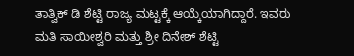ತಾತ್ವಿಕ್ ಡಿ ಶೆಟ್ಟಿ ರಾಜ್ಯ ಮಟ್ಟಕ್ಕೆ ಆಯ್ಕೆಯಾಗಿದ್ದಾರೆ. ಇವರು ಮತಿ ಸಾಯೀಶ್ವರಿ ಮತ್ತು ಶ್ರೀ ದಿನೇಶ್ ಶೆಟ್ಟಿ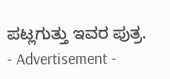ಪಟ್ಲಗುತ್ತು ಇವರ ಪುತ್ರ.
- Advertisement -